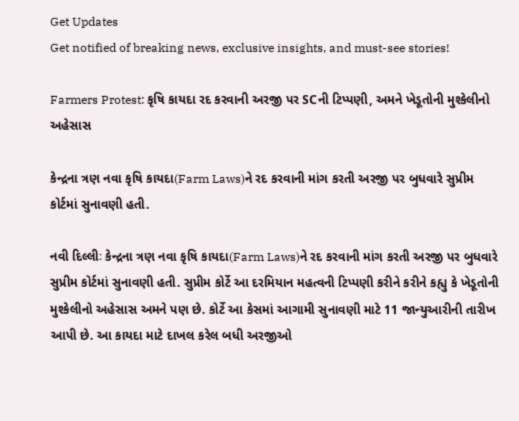Get Updates
Get notified of breaking news, exclusive insights, and must-see stories!

Farmers Protest: કૃષિ કાયદા રદ કરવાની અરજી પર SCની ટિપ્પણી, અમને ખેડૂતોની મુશ્કેલીનો અહેસાસ

કેન્દ્રના ત્રણ નવા કૃષિ કાયદા(Farm Laws)ને રદ કરવાની માંગ કરતી અરજી પર બુધવારે સુપ્રીમ કોર્ટમાં સુનાવણી હતી.

નવી દિલ્લીઃ કેન્દ્રના ત્રણ નવા કૃષિ કાયદા(Farm Laws)ને રદ કરવાની માંગ કરતી અરજી પર બુધવારે સુપ્રીમ કોર્ટમાં સુનાવણી હતી. સુપ્રીમ કોર્ટે આ દરમિયાન મહત્વની ટિપ્પણી કરીને કરીને કહ્યુ કે ખેડૂતોની મુશ્કેલીનો અહેસાસ અમને પણ છે. કોર્ટે આ કેસમાં આગામી સુનાવણી માટે 11 જાન્યુઆરીની તારીખ આપી છે. આ કાયદા માટે દાખલ કરેલ બધી અરજીઓ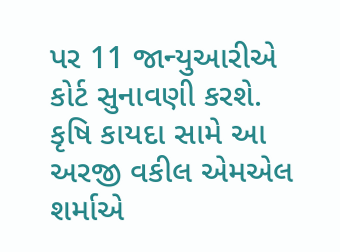પર 11 જાન્યુઆરીએ કોર્ટ સુનાવણી કરશે. કૃષિ કાયદા સામે આ અરજી વકીલ એમએલ શર્માએ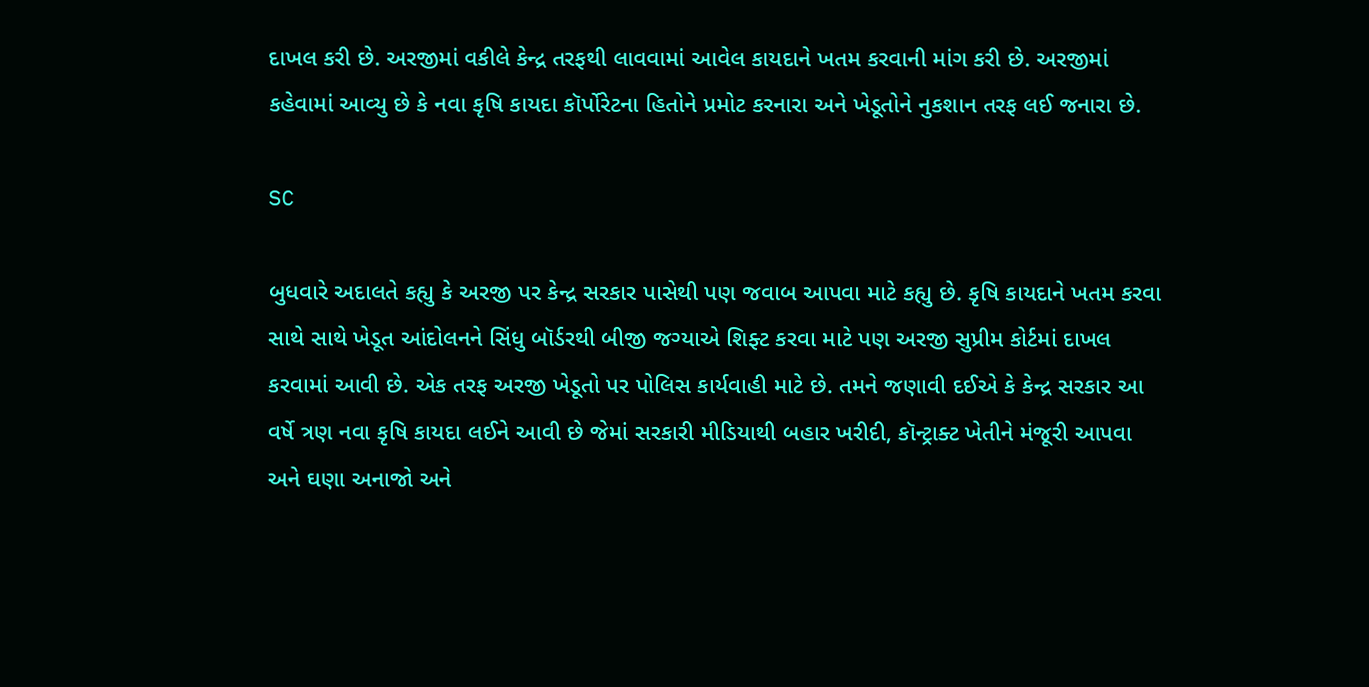દાખલ કરી છે. અરજીમાં વકીલે કેન્દ્ર તરફથી લાવવામાં આવેલ કાયદાને ખતમ કરવાની માંગ કરી છે. અરજીમાં કહેવામાં આવ્યુ છે કે નવા કૃષિ કાયદા કૉર્પોરેટના હિતોને પ્રમોટ કરનારા અને ખેડૂતોને નુકશાન તરફ લઈ જનારા છે.

SC

બુધવારે અદાલતે કહ્યુ કે અરજી પર કેન્દ્ર સરકાર પાસેથી પણ જવાબ આપવા માટે કહ્યુ છે. કૃષિ કાયદાને ખતમ કરવા સાથે સાથે ખેડૂત આંદોલનને સિંધુ બૉર્ડરથી બીજી જગ્યાએ શિફ્ટ કરવા માટે પણ અરજી સુપ્રીમ કોર્ટમાં દાખલ કરવામાં આવી છે. એક તરફ અરજી ખેડૂતો પર પોલિસ કાર્યવાહી માટે છે. તમને જણાવી દઈએ કે કેન્દ્ર સરકાર આ વર્ષે ત્રણ નવા કૃષિ કાયદા લઈને આવી છે જેમાં સરકારી મીડિયાથી બહાર ખરીદી, કૉન્ટ્રાક્ટ ખેતીને મંજૂરી આપવા અને ઘણા અનાજો અને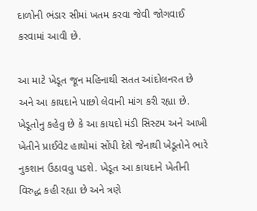દાળોની ભંડાર સીમાં ખતમ કરવા જેવી જોગવાઈ કરવામાં આવી છે.

આ માટે ખેડૂત જૂન મહિનાથી સતત આંદોલનરત છે અને આ કાયદાને પાછો લેવાની માંગ કરી રહ્યા છે. ખેડૂતોનુ કહેવુ છે કે આ કાયદો મંડી સિસ્ટમ અને આખી ખેતીને પ્રાઈવેટ હાથોમાં સોંપી દેશે જેનાથી ખેડૂતોને ભારે નુકશાન ઉઠાવવુ પડશે. ખેડૂત આ કાયદાને ખેતીની વિરુદ્ધ કહી રહ્યા છે અને ત્રણે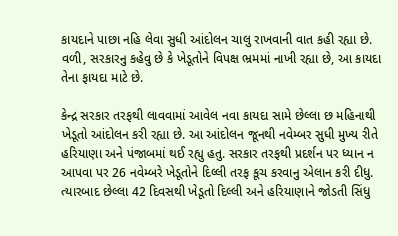કાયદાને પાછા નહિ લેવા સુધી આંદોલન ચાલુ રાખવાની વાત કહી રહ્યા છે. વળી, સરકારનુ કહેવુ છે કે ખેડૂતોને વિપક્ષ ભ્રમમાં નાખી રહ્યા છે, આ કાયદા તેના ફાયદા માટે છે.

કેન્દ્ર સરકાર તરફથી લાવવામાં આવેલ નવા કાયદા સામે છેલ્લા છ મહિનાથી ખેડૂતો આંદોલન કરી રહ્યા છે. આ આંદોલન જૂનથી નવેમ્બર સુધી મુખ્ય રીતે હરિયાણા અને પંજાબમાં થઈ રહ્યુ હતુ. સરકાર તરફથી પ્રદર્શન પર ધ્યાન ન આપવા પર 26 નવેમ્બરે ખેડૂતોને દિલ્લી તરફ કૂચ કરવાનુ એલાન કરી દીધુ. ત્યારબાદ છેલ્લા 42 દિવસથી ખેડૂતો દિલ્લી અને હરિયાણાને જોડતી સિંધુ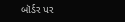બૉર્ડર પર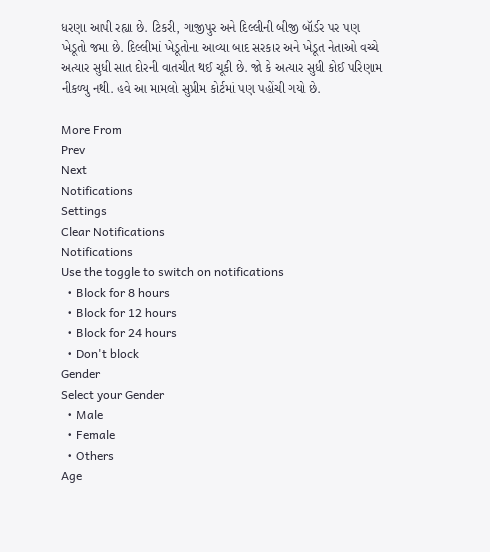ધરણા આપી રહ્યા છે. ટિકરી, ગાજીપુર અને દિલ્લીની બીજી બૉર્ડર પર પણ ખેડૂતો જમા છે. દિલ્લીમાં ખેડૂતોના આવ્યા બાદ સરકાર અને ખેડૂત નેતાઓ વચ્ચે અત્યાર સુધી સાત દોરની વાતચીત થઈ ચૂકી છે. જો કે અત્યાર સુધી કોઈ પરિણામ નીકળ્યુ નથી. હવે આ મામલો સુપ્રીમ કોર્ટમાં પણ પહોંચી ગયો છે.

More From
Prev
Next
Notifications
Settings
Clear Notifications
Notifications
Use the toggle to switch on notifications
  • Block for 8 hours
  • Block for 12 hours
  • Block for 24 hours
  • Don't block
Gender
Select your Gender
  • Male
  • Female
  • Others
Age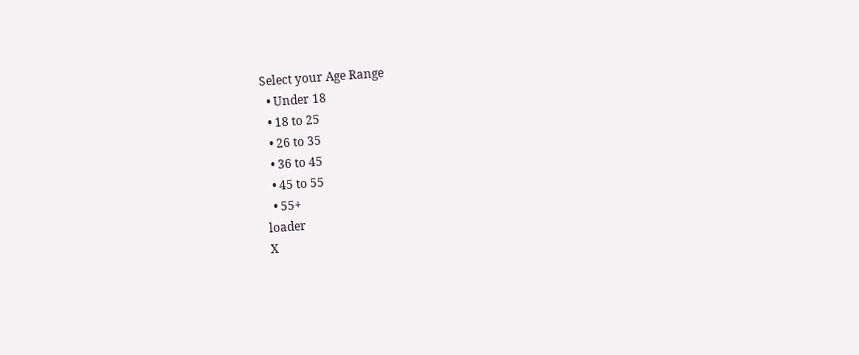Select your Age Range
  • Under 18
  • 18 to 25
  • 26 to 35
  • 36 to 45
  • 45 to 55
  • 55+
loader
X